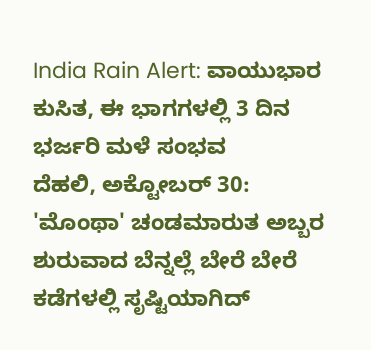India Rain Alert: ವಾಯುಭಾರ ಕುಸಿತ, ಈ ಭಾಗಗಳಲ್ಲಿ 3 ದಿನ ಭರ್ಜರಿ ಮಳೆ ಸಂಭವ
ದೆಹಲಿ, ಅಕ್ಟೋಬರ್ 30: 'ಮೊಂಥಾ' ಚಂಡಮಾರುತ ಅಬ್ಬರ ಶುರುವಾದ ಬೆನ್ನಲ್ಲೆ ಬೇರೆ ಬೇರೆ ಕಡೆಗಳಲ್ಲಿ ಸೃಷ್ಟಿಯಾಗಿದ್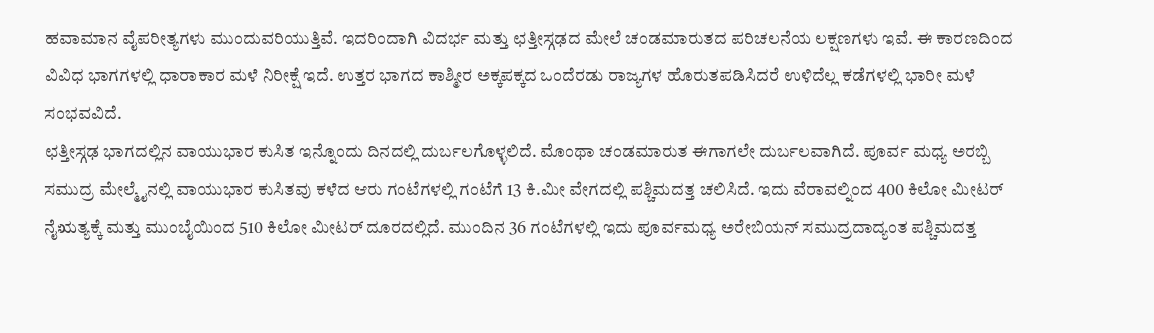ಹವಾಮಾನ ವೈಪರೀತ್ಯಗಳು ಮುಂದುವರಿಯುತ್ತಿವೆ. ಇದರಿಂದಾಗಿ ವಿದರ್ಭ ಮತ್ತು ಛತ್ತೀಸ್ಗಢದ ಮೇಲೆ ಚಂಡಮಾರುತದ ಪರಿಚಲನೆಯ ಲಕ್ಷಣಗಳು ಇವೆ. ಈ ಕಾರಣದಿಂದ ವಿವಿಧ ಭಾಗಗಳಲ್ಲಿ ಧಾರಾಕಾರ ಮಳೆ ನಿರೀಕ್ಷೆ ಇದೆ. ಉತ್ತರ ಭಾಗದ ಕಾಶ್ಮೀರ ಅಕ್ಕಪಕ್ಕದ ಒಂದೆರಡು ರಾಜ್ಯಗಳ ಹೊರುತಪಡಿಸಿದರೆ ಉಳಿದೆಲ್ಲ ಕಡೆಗಳಲ್ಲಿ ಭಾರೀ ಮಳೆ ಸಂಭವವಿದೆ.
ಛತ್ತೀಸ್ಗಢ ಭಾಗದಲ್ಲಿನ ವಾಯುಭಾರ ಕುಸಿತ ಇನ್ನೊಂದು ದಿನದಲ್ಲಿ ದುರ್ಬಲಗೊಳ್ಳಲಿದೆ. ಮೊಂಥಾ ಚಂಡಮಾರುತ ಈಗಾಗಲೇ ದುರ್ಬಲವಾಗಿದೆ. ಪೂರ್ವ ಮಧ್ಯ ಅರಬ್ಬಿ ಸಮುದ್ರ ಮೇಲ್ಮೈನಲ್ಲಿ ವಾಯುಭಾರ ಕುಸಿತವು ಕಳೆದ ಆರು ಗಂಟೆಗಳಲ್ಲಿ ಗಂಟೆಗೆ 13 ಕಿ.ಮೀ ವೇಗದಲ್ಲಿ ಪಶ್ಚಿಮದತ್ತ ಚಲಿಸಿದೆ. ಇದು ವೆರಾವಲ್ನಿಂದ 400 ಕಿಲೋ ಮೀಟರ್ ನೈಋತ್ಯಕ್ಕೆ ಮತ್ತು ಮುಂಬೈಯಿಂದ 510 ಕಿಲೋ ಮೀಟರ್ ದೂರದಲ್ಲಿದೆ. ಮುಂದಿನ 36 ಗಂಟೆಗಳಲ್ಲಿ ಇದು ಪೂರ್ವಮಧ್ಯ ಅರೇಬಿಯನ್ ಸಮುದ್ರದಾದ್ಯಂತ ಪಶ್ಚಿಮದತ್ತ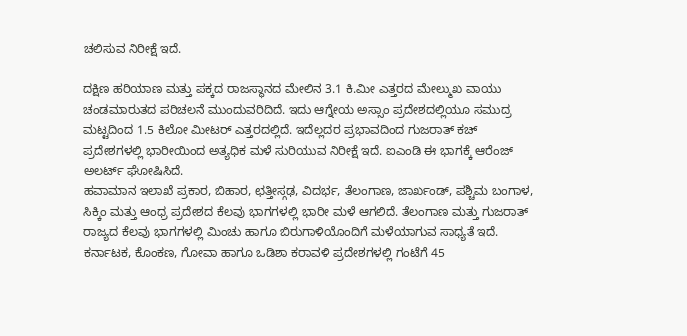ಚಲಿಸುವ ನಿರೀಕ್ಷೆ ಇದೆ.

ದಕ್ಷಿಣ ಹರಿಯಾಣ ಮತ್ತು ಪಕ್ಕದ ರಾಜಸ್ಥಾನದ ಮೇಲಿನ 3.1 ಕಿ.ಮೀ ಎತ್ತರದ ಮೇಲ್ಮುಖ ವಾಯು ಚಂಡಮಾರುತದ ಪರಿಚಲನೆ ಮುಂದುವರಿದಿದೆ. ಇದು ಆಗ್ನೇಯ ಅಸ್ಸಾಂ ಪ್ರದೇಶದಲ್ಲಿಯೂ ಸಮುದ್ರ ಮಟ್ಟದಿಂದ 1.5 ಕಿಲೋ ಮೀಟರ್ ಎತ್ತರದಲ್ಲಿದೆ. ಇದೆಲ್ಲದರ ಪ್ರಭಾವದಿಂದ ಗುಜರಾತ್ ಕಚ್ ಪ್ರದೇಶಗಳಲ್ಲಿ ಭಾರೀಯಿಂದ ಅತ್ಯಧಿಕ ಮಳೆ ಸುರಿಯುವ ನಿರೀಕ್ಷೆ ಇದೆ. ಐಎಂಡಿ ಈ ಭಾಗಕ್ಕೆ ಆರೆಂಜ್ ಅಲರ್ಟ್ ಘೋಷಿಸಿದೆ.
ಹವಾಮಾನ ಇಲಾಖೆ ಪ್ರಕಾರ, ಬಿಹಾರ, ಛತ್ತೀಸ್ಗಢ, ವಿದರ್ಭ, ತೆಲಂಗಾಣ, ಜಾರ್ಖಂಡ್, ಪಶ್ಚಿಮ ಬಂಗಾಳ, ಸಿಕ್ಕಿಂ ಮತ್ತು ಆಂಧ್ರ ಪ್ರದೇಶದ ಕೆಲವು ಭಾಗಗಳಲ್ಲಿ ಭಾರೀ ಮಳೆ ಆಗಲಿದೆ. ತೆಲಂಗಾಣ ಮತ್ತು ಗುಜರಾತ್ ರಾಜ್ಯದ ಕೆಲವು ಭಾಗಗಳಲ್ಲಿ ಮಿಂಚು ಹಾಗೂ ಬಿರುಗಾಳಿಯೊಂದಿಗೆ ಮಳೆಯಾಗುವ ಸಾಧ್ಯತೆ ಇದೆ.
ಕರ್ನಾಟಕ, ಕೊಂಕಣ, ಗೋವಾ ಹಾಗೂ ಒಡಿಶಾ ಕರಾವಳಿ ಪ್ರದೇಶಗಳಲ್ಲಿ ಗಂಟೆಗೆ 45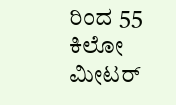ರಿಂದ 55 ಕಿಲೋ ಮೀಟರ್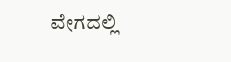ವೇಗದಲ್ಲಿ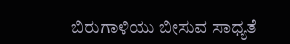ಬಿರುಗಾಳಿಯು ಬೀಸುವ ಸಾಧ್ಯತೆ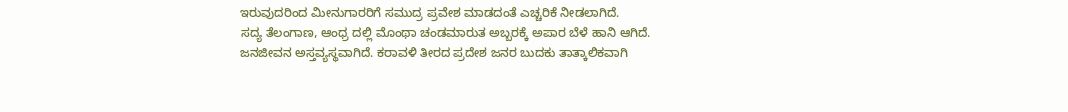ಇರುವುದರಿಂದ ಮೀನುಗಾರರಿಗೆ ಸಮುದ್ರ ಪ್ರವೇಶ ಮಾಡದಂತೆ ಎಚ್ಚರಿಕೆ ನೀಡಲಾಗಿದೆ.
ಸದ್ಯ ತೆಲಂಗಾಣ, ಆಂಧ್ರ ದಲ್ಲಿ ಮೊಂಥಾ ಚಂಡಮಾರುತ ಅಬ್ಬರಕ್ಕೆ ಅಪಾರ ಬೆಳೆ ಹಾನಿ ಆಗಿದೆ. ಜನಜೀವನ ಅಸ್ತವ್ಯಸ್ಥವಾಗಿದೆ. ಕರಾವಳಿ ತೀರದ ಪ್ರದೇಶ ಜನರ ಬುದಕು ತಾತ್ಕಾಲಿಕವಾಗಿ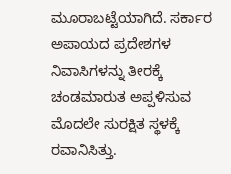ಮೂರಾಬಟ್ಟೆಯಾಗಿದೆ. ಸರ್ಕಾರ ಅಪಾಯದ ಪ್ರದೇಶಗಳ ನಿವಾಸಿಗಳನ್ನು ತೀರಕ್ಕೆ ಚಂಡಮಾರುತ ಅಪ್ಪಳಿಸುವ ಮೊದಲೇ ಸುರಕ್ಷಿತ ಸ್ಥಳಕ್ಕೆ ರವಾನಿಸಿತ್ತು.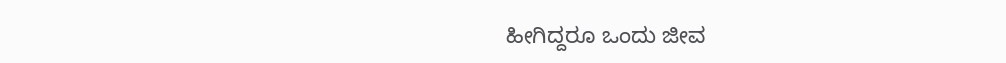ಹೀಗಿದ್ದರೂ ಒಂದು ಜೀವ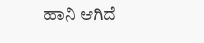ಹಾನಿ ಆಗಿದೆ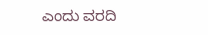ಎಂದು ವರದಿ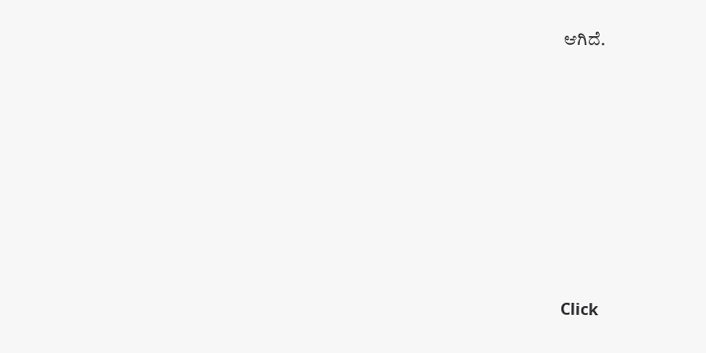ಆಗಿದೆ.












Click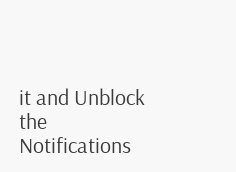it and Unblock the Notifications